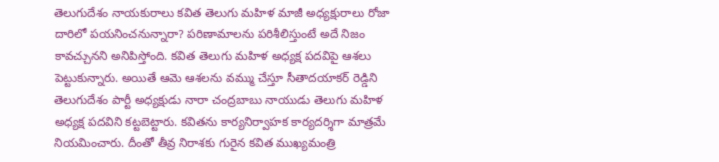తెలుగుదేశం నాయకురాలు కవిత తెలుగు మహిళ మాజీ అధ్యక్షురాలు రోజా దారిలో పయనించనున్నారా? పరిణామాలను పరిశీలిస్తుంటే అదే నిజం కావచ్చునని అనిపిస్తోంది. కవిత తెలుగు మహిళ అధ్యక్ష పదవిపై ఆశలు పెట్టుకున్నారు. అయితే ఆమె ఆశలను వమ్ము చేస్తూ సీతాదయాకర్ రెడ్డిని తెలుగుదేశం పార్టీ అధ్యక్షుడు నారా చంద్రబాబు నాయుడు తెలుగు మహిళ అధ్యక్ష పదవిని కట్టబెట్టారు. కవితను కార్యనిర్వాహక కార్యదర్శిగా మాత్రమే నియమించారు. దీంతో తీవ్ర నిరాశకు గురైన కవిత ముఖ్యమంత్రి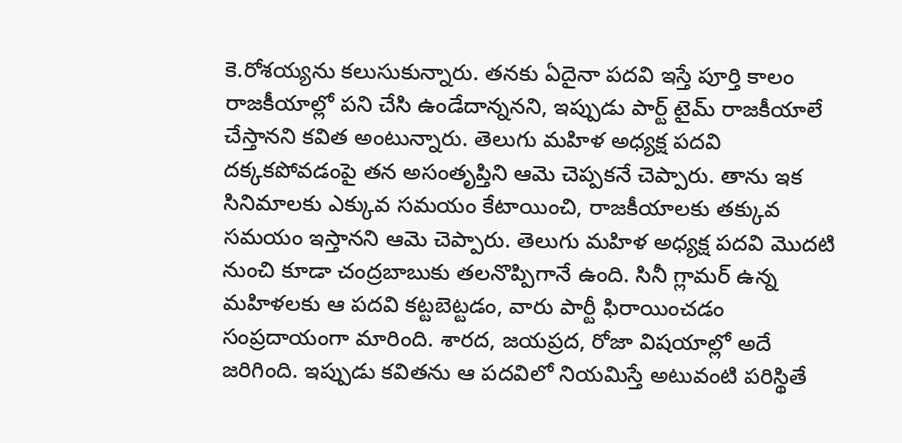కె.రోశయ్యను కలుసుకున్నారు. తనకు ఏదైనా పదవి ఇస్తే పూర్తి కాలం రాజకీయాల్లో పని చేసి ఉండేదాన్ననని, ఇప్పుడు పార్ట్ టైమ్ రాజకీయాలే చేస్తానని కవిత అంటున్నారు. తెలుగు మహిళ అధ్యక్ష పదవి దక్కకపోవడంపై తన అసంతృప్తిని ఆమె చెప్పకనే చెప్పారు. తాను ఇక సినిమాలకు ఎక్కువ సమయం కేటాయించి, రాజకీయాలకు తక్కువ సమయం ఇస్తానని ఆమె చెప్పారు. తెలుగు మహిళ అధ్యక్ష పదవి మొదటి నుంచి కూడా చంద్రబాబుకు తలనొప్పిగానే ఉంది. సినీ గ్లామర్ ఉన్న మహిళలకు ఆ పదవి కట్టబెట్టడం, వారు పార్టీ ఫిరాయించడం సంప్రదాయంగా మారింది. శారద, జయప్రద, రోజా విషయాల్లో అదే జరిగింది. ఇప్పుడు కవితను ఆ పదవిలో నియమిస్తే అటువంటి పరిస్థితే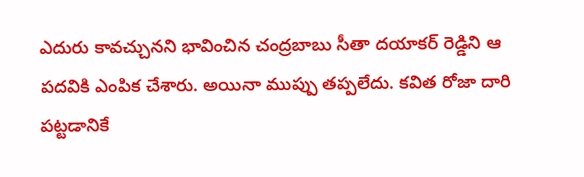ఎదురు కావచ్చునని భావించిన చంద్రబాబు సీతా దయాకర్ రెడ్డిని ఆ పదవికి ఎంపిక చేశారు. అయినా ముప్పు తప్పలేదు. కవిత రోజా దారి పట్టడానికే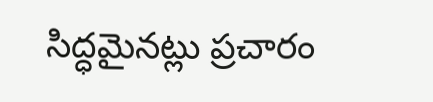సిద్ధమైనట్లు ప్రచారం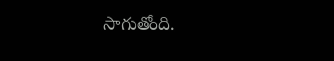సాగుతోంది.